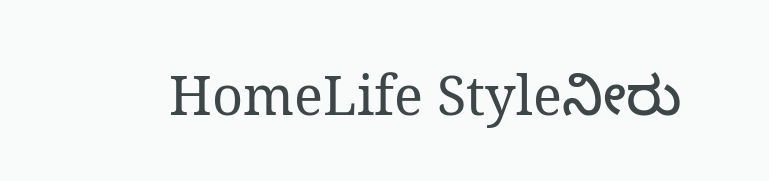HomeLife Styleನೀರು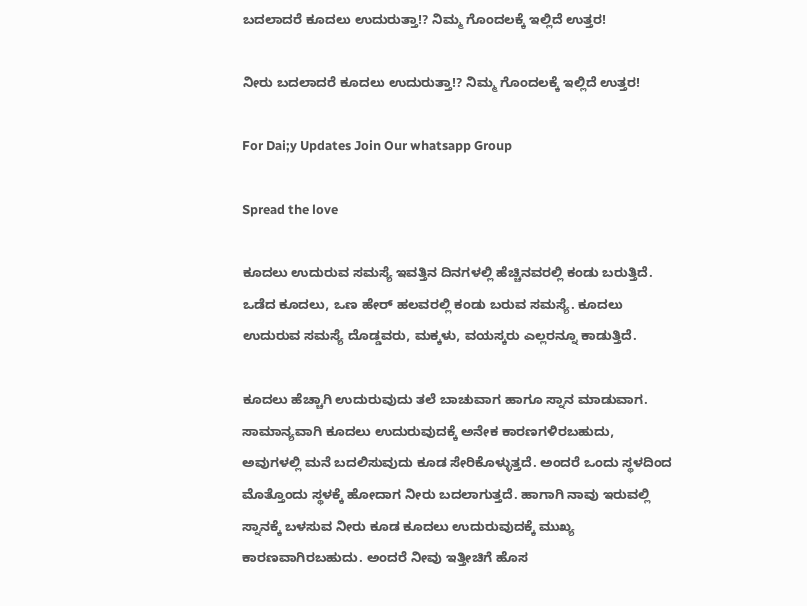ಬದಲಾದರೆ ಕೂದಲು ಉದುರುತ್ತಾ!? ನಿಮ್ಮ ಗೊಂದಲಕ್ಕೆ ಇಲ್ಲಿದೆ ಉತ್ತರ!

ನೀರು ಬದಲಾದರೆ ಕೂದಲು ಉದುರುತ್ತಾ!? ನಿಮ್ಮ ಗೊಂದಲಕ್ಕೆ ಇಲ್ಲಿದೆ ಉತ್ತರ!

For Dai;y Updates Join Our whatsapp Group

Spread the love

ಕೂದಲು ಉದುರುವ ಸಮಸ್ಯೆ ಇವತ್ತಿನ ದಿನಗಳಲ್ಲಿ ಹೆಚ್ಚಿನವರಲ್ಲಿ ಕಂಡು ಬರುತ್ತಿದೆ. ಒಡೆದ ಕೂದಲು, ಒಣ ಹೇರ್ ಹಲವರಲ್ಲಿ ಕಂಡು ಬರುವ ಸಮಸ್ಯೆ. ಕೂದಲು ಉದುರುವ ಸಮಸ್ಯೆ ದೊಡ್ಡವರು, ಮಕ್ಕಳು, ವಯಸ್ಕರು ಎಲ್ಲರನ್ನೂ ಕಾಡುತ್ತಿದೆ.

ಕೂದಲು ಹೆಚ್ಚಾಗಿ ಉದುರುವುದು ತಲೆ ಬಾಚುವಾಗ ಹಾಗೂ ಸ್ನಾನ ಮಾಡುವಾಗ. ಸಾಮಾನ್ಯವಾಗಿ ಕೂದಲು ಉದುರುವುದಕ್ಕೆ ಅನೇಕ ಕಾರಣಗಳಿರಬಹುದು, ಅವುಗಳಲ್ಲಿ ಮನೆ ಬದಲಿಸುವುದು ಕೂಡ ಸೇರಿಕೊಳ್ಳುತ್ತದೆ. ಅಂದರೆ ಒಂದು ಸ್ಥಳದಿಂದ ಮೊತ್ತೊಂದು ಸ್ಥಳಕ್ಕೆ ಹೋದಾಗ ನೀರು ಬದಲಾಗುತ್ತದೆ. ಹಾಗಾಗಿ ನಾವು ಇರುವಲ್ಲಿ ಸ್ನಾನಕ್ಕೆ ಬಳಸುವ ನೀರು ಕೂಡ ಕೂದಲು ಉದುರುವುದಕ್ಕೆ ಮುಖ್ಯ ಕಾರಣವಾಗಿರಬಹುದು. ಅಂದರೆ ನೀವು ಇತ್ತೀಚಿಗೆ ಹೊಸ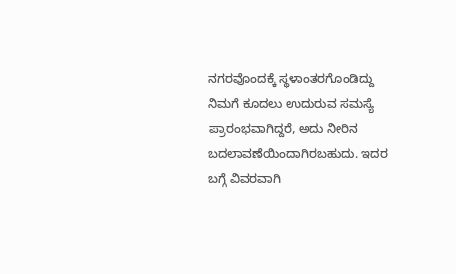ನಗರವೊಂದಕ್ಕೆ ಸ್ಥಳಾಂತರಗೊಂಡಿದ್ದು ನಿಮಗೆ ಕೂದಲು ಉದುರುವ ಸಮಸ್ಯೆ ಪ್ರಾರಂಭವಾಗಿದ್ದರೆ, ಅದು ನೀರಿನ ಬದಲಾವಣೆಯಿಂದಾಗಿರಬಹುದು. ಇದರ ಬಗ್ಗೆ ವಿವರವಾಗಿ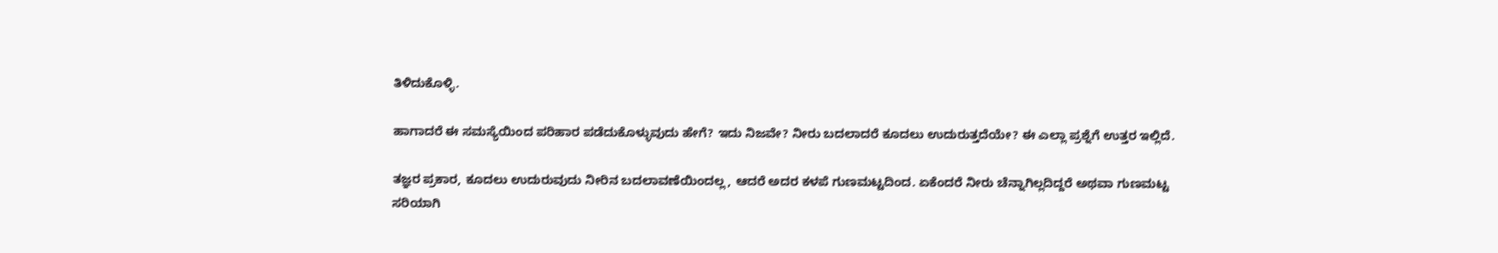ತಿಳಿದುಕೊಳ್ಳಿ.

ಹಾಗಾದರೆ ಈ ಸಮಸ್ಯೆಯಿಂದ ಪರಿಹಾರ ಪಡೆದುಕೊಳ್ಳುವುದು ಹೇಗೆ? ಇದು ನಿಜವೇ? ನೀರು ಬದಲಾದರೆ ಕೂದಲು ಉದುರುತ್ತದೆಯೇ? ಈ ಎಲ್ಲಾ ಪ್ರಶ್ನೆಗೆ ಉತ್ತರ ಇಲ್ಲಿದೆ.

ತಜ್ಞರ ಪ್ರಕಾರ, ಕೂದಲು ಉದುರುವುದು ನೀರಿನ ಬದಲಾವಣೆಯಿಂದಲ್ಲ, ಆದರೆ ಅದರ ಕಳಪೆ ಗುಣಮಟ್ಟದಿಂದ. ಏಕೆಂದರೆ ನೀರು ಚೆನ್ನಾಗಿಲ್ಲದಿದ್ದರೆ ಅಥವಾ ಗುಣಮಟ್ಟ ಸರಿಯಾಗಿ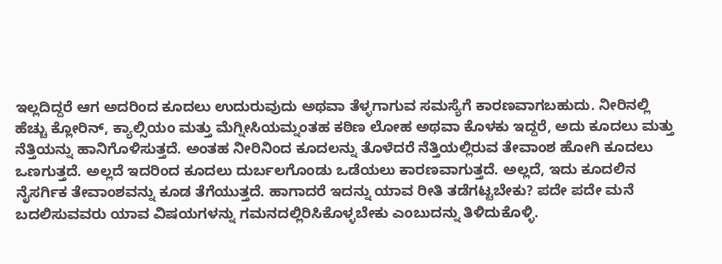ಇಲ್ಲದಿದ್ದರೆ ಆಗ ಅದರಿಂದ ಕೂದಲು ಉದುರುವುದು ಅಥವಾ ತೆಳ್ಳಗಾಗುವ ಸಮಸ್ಯೆಗೆ ಕಾರಣವಾಗಬಹುದು. ನೀರಿನಲ್ಲಿ ಹೆಚ್ಚು ಕ್ಲೋರಿನ್, ಕ್ಯಾಲ್ಸಿಯಂ ಮತ್ತು ಮೆಗ್ನೀಸಿಯಮ್ನಂತಹ ಕಠಿಣ ಲೋಹ ಅಥವಾ ಕೊಳಕು ಇದ್ದರೆ, ಅದು ಕೂದಲು ಮತ್ತು ನೆತ್ತಿಯನ್ನು ಹಾನಿಗೊಳಿಸುತ್ತದೆ. ಅಂತಹ ನೀರಿನಿಂದ ಕೂದಲನ್ನು ತೊಳೆದರೆ ನೆತ್ತಿಯಲ್ಲಿರುವ ತೇವಾಂಶ ಹೋಗಿ ಕೂದಲು ಒಣಗುತ್ತದೆ. ಅಲ್ಲದೆ ಇದರಿಂದ ಕೂದಲು ದುರ್ಬಲಗೊಂಡು ಒಡೆಯಲು ಕಾರಣವಾಗುತ್ತದೆ. ಅಲ್ಲದೆ, ಇದು ಕೂದಲಿನ ನೈಸರ್ಗಿಕ ತೇವಾಂಶವನ್ನು ಕೂಡ ತೆಗೆಯುತ್ತದೆ. ಹಾಗಾದರೆ ಇದನ್ನು ಯಾವ ರೀತಿ ತಡೆಗಟ್ಟಬೇಕು? ಪದೇ ಪದೇ ಮನೆ ಬದಲಿಸುವವರು ಯಾವ ವಿಷಯಗಳನ್ನು ಗಮನದಲ್ಲಿರಿಸಿಕೊಳ್ಳಬೇಕು ಎಂಬುದನ್ನು ತಿಳಿದುಕೊಳ್ಳಿ.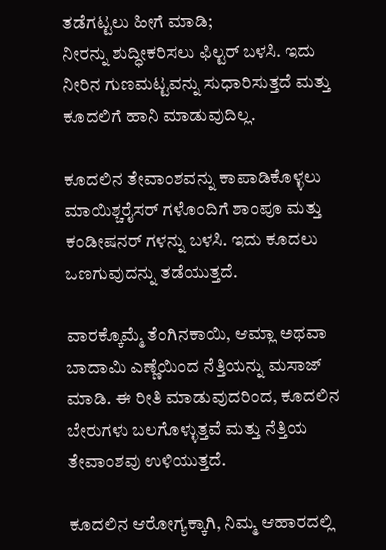ತಡೆಗಟ್ಟಲು ಹೀಗೆ ಮಾಡಿ;
ನೀರನ್ನು ಶುದ್ಧೀಕರಿಸಲು ಫಿಲ್ಟರ್ ಬಳಸಿ. ಇದು ನೀರಿನ ಗುಣಮಟ್ಟವನ್ನು ಸುಧಾರಿಸುತ್ತದೆ ಮತ್ತು ಕೂದಲಿಗೆ ಹಾನಿ ಮಾಡುವುದಿಲ್ಲ.

ಕೂದಲಿನ ತೇವಾಂಶವನ್ನು ಕಾಪಾಡಿಕೊಳ್ಳಲು ಮಾಯಿಶ್ಚರೈಸರ್ ಗಳೊಂದಿಗೆ ಶಾಂಪೂ ಮತ್ತು ಕಂಡೀಷನರ್ ಗಳನ್ನು ಬಳಸಿ. ಇದು ಕೂದಲು ಒಣಗುವುದನ್ನು ತಡೆಯುತ್ತದೆ.

ವಾರಕ್ಕೊಮ್ಮೆ ತೆಂಗಿನಕಾಯಿ, ಆಮ್ಲಾ ಅಥವಾ ಬಾದಾಮಿ ಎಣ್ಣೆಯಿಂದ ನೆತ್ತಿಯನ್ನು ಮಸಾಜ್ ಮಾಡಿ. ಈ ರೀತಿ ಮಾಡುವುದರಿಂದ, ಕೂದಲಿನ ಬೇರುಗಳು ಬಲಗೊಳ್ಳುತ್ತವೆ ಮತ್ತು ನೆತ್ತಿಯ ತೇವಾಂಶವು ಉಳಿಯುತ್ತದೆ.

ಕೂದಲಿನ ಆರೋಗ್ಯಕ್ಕಾಗಿ, ನಿಮ್ಮ ಆಹಾರದಲ್ಲಿ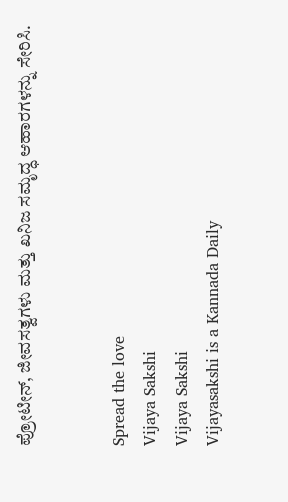ಪ್ರೋಟೀನ್, ಜೀವಸತ್ವಗಳು ಮತ್ತು ಖನಿಜ ಸಮೃದ್ಧ ಆಹಾರಗಳನ್ನು ಸೇರಿಸಿ.


Spread the love
Vijaya Sakshi
Vijaya Sakshi
Vijayasakshi is a Kannada Daily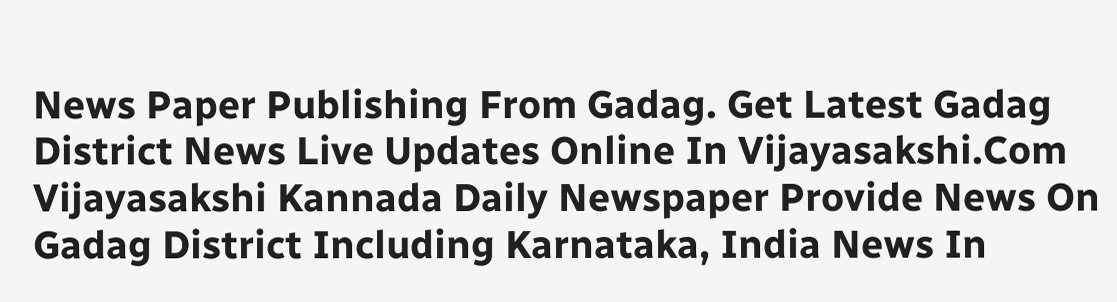News Paper Publishing From Gadag. Get Latest Gadag District News Live Updates Online In Vijayasakshi.Com Vijayasakshi Kannada Daily Newspaper Provide News On Gadag District Including Karnataka, India News In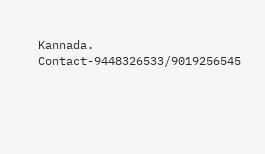Kannada. Contact-9448326533/9019256545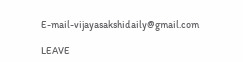E-mail-vijayasakshidaily@gmail.com

LEAVE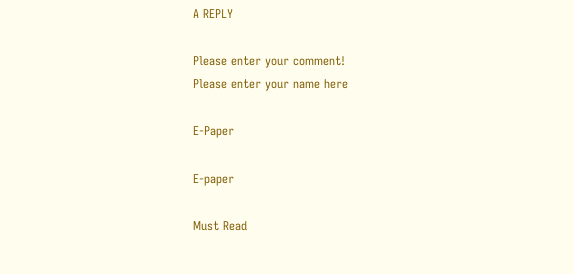A REPLY

Please enter your comment!
Please enter your name here

E-Paper

E-paper

Must Read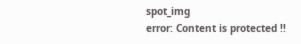spot_img
error: Content is protected !!